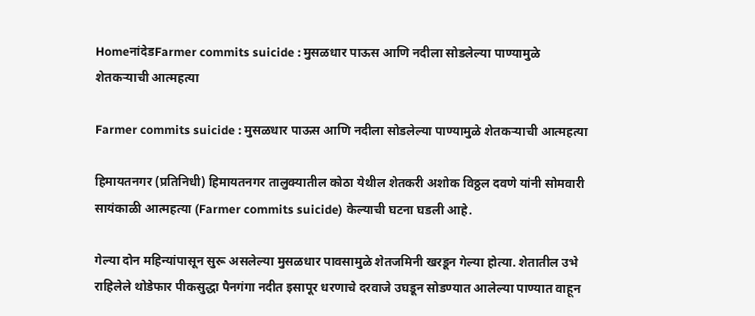HomeनांदेडFarmer commits suicide : मुसळधार पाऊस आणि नदीला सोडलेल्या पाण्यामुळे शेतकऱ्याची आत्महत्या

Farmer commits suicide : मुसळधार पाऊस आणि नदीला सोडलेल्या पाण्यामुळे शेतकऱ्याची आत्महत्या

हिमायतनगर (प्रतिनिधी) हिमायतनगर तालुक्यातील कोठा येथील शेतकरी अशोक विठ्ठल दवणे यांनी सोमवारी सायंकाळी आत्महत्या (Farmer commits suicide) केल्याची घटना घडली आहे.

गेल्या दोन महिन्यांपासून सुरू असलेल्या मुसळधार पावसामुळे शेतजमिनी खरडून गेल्या होत्या. शेतातील उभे राहिलेले थोडेफार पीकसुद्धा पैनगंगा नदीत इसापूर धरणाचे दरवाजे उघडून सोडण्यात आलेल्या पाण्यात वाहून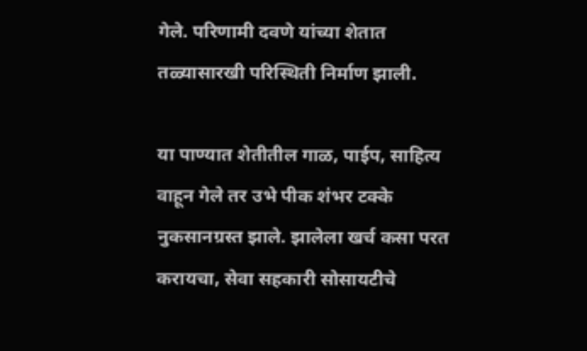गेले. परिणामी दवणे यांच्या शेतात तळ्यासारखी परिस्थिती निर्माण झाली.

या पाण्यात शेतीतील गाळ, पाईप, साहित्य वाहून गेले तर उभे पीक शंभर टक्के नुकसानग्रस्त झाले. झालेला खर्च कसा परत करायचा, सेवा सहकारी सोसायटीचे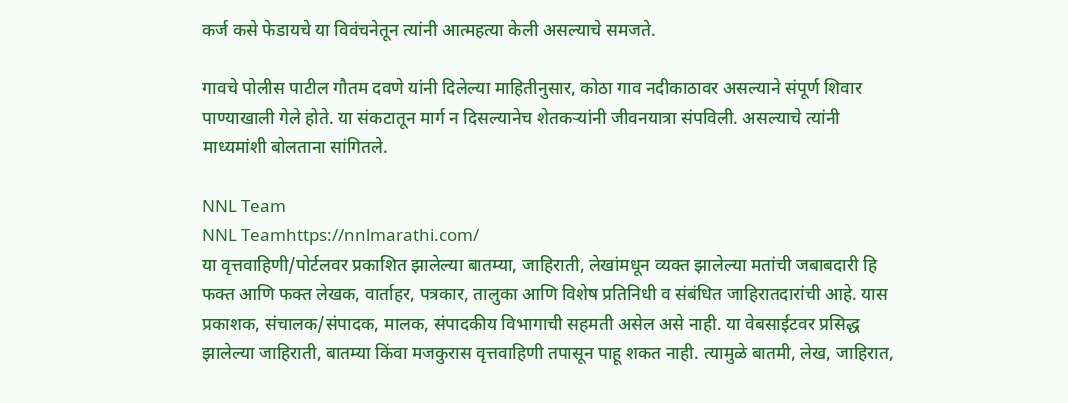कर्ज कसे फेडायचे या विवंचनेतून त्यांनी आत्महत्या केली असल्याचे समजते.

गावचे पोलीस पाटील गौतम दवणे यांनी दिलेल्या माहितीनुसार, कोठा गाव नदीकाठावर असल्याने संपूर्ण शिवार पाण्याखाली गेले होते. या संकटातून मार्ग न दिसल्यानेच शेतकऱ्यांनी जीवनयात्रा संपविली. असल्याचे त्यांनी माध्यमांशी बोलताना सांगितले.

NNL Team
NNL Teamhttps://nnlmarathi.com/
या वृत्तवाहिणी/पोर्टलवर प्रकाशित झालेल्या बातम्या, जाहिराती, लेखांमधून व्यक्त झालेल्या मतांची जबाबदारी हि फक्त आणि फक्त लेखक, वार्ताहर, पत्रकार, तालुका आणि विशेष प्रतिनिधी व संबंधित जाहिरातदारांची आहे. यास प्रकाशक, संचालक/संपादक, मालक, संपादकीय विभागाची सहमती असेल असे नाही. या वेबसाईटवर प्रसिद्ध झालेल्या जाहिराती, बातम्या किंवा मजकुरास वृत्तवाहिणी तपासून पाहू शकत नाही. त्यामुळे बातमी, लेख, जाहिरात,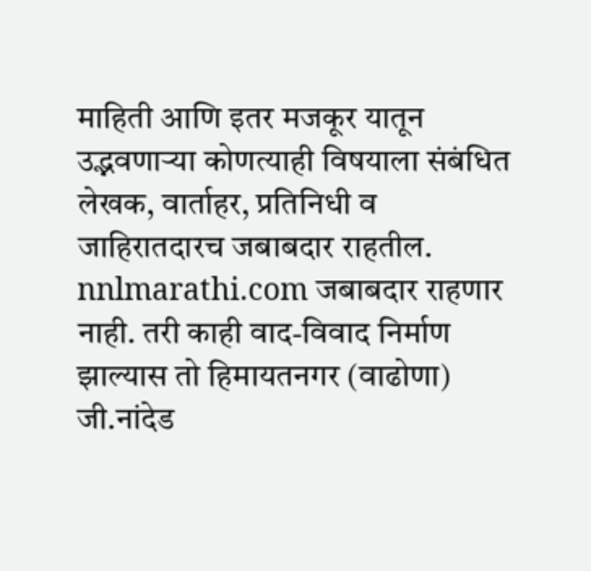माहिती आणि इतर मजकूर यातून उद्भवणाऱ्या कोणत्याही विषयाला संबंधित लेखक, वार्ताहर, प्रतिनिधी व जाहिरातदारच जबाबदार राहतील. nnlmarathi.com जबाबदार राहणार नाही. तरी काही वाद-विवाद निर्माण झाल्यास तो हिमायतनगर (वाढोणा) जी.नांदेड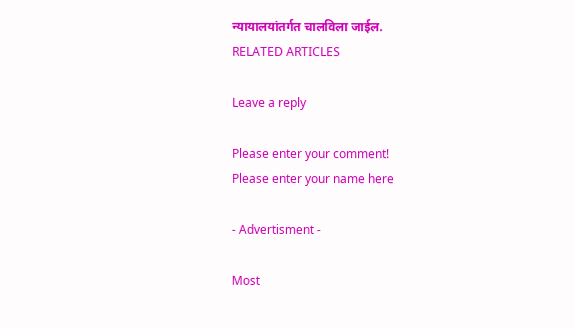न्यायालयांतर्गत चालविला जाईल.
RELATED ARTICLES

Leave a reply

Please enter your comment!
Please enter your name here

- Advertisment -

Most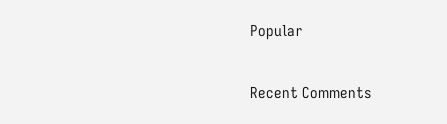Popular

Recent Comments